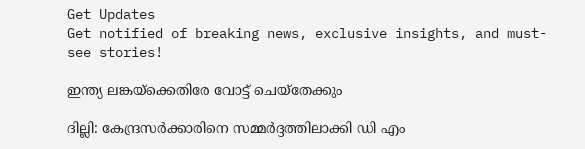Get Updates
Get notified of breaking news, exclusive insights, and must-see stories!

ഇന്ത്യ ലങ്കയ്‌ക്കെതിരേ വോട്ട് ചെയ്‌തേക്കും

ദില്ലി: കേന്ദ്രസര്‍ക്കാരിനെ സമ്മര്‍ദ്ദത്തിലാക്കി ഡി എം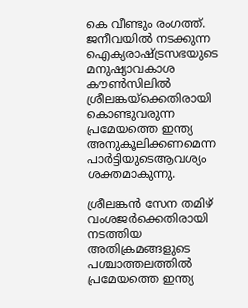കെ വീണ്ടും രംഗത്ത്. ജനീവയില്‍ നടക്കുന്ന ഐക്യരാഷ്ട്രസഭയുടെ മനുഷ്യാവകാശ കൗണ്‍സിലില്‍ ശ്രീലങ്കയ്‌ക്കെതിരായി കൊണ്ടുവരുന്ന പ്രമേയത്തെ ഇന്ത്യ അനുകൂലിക്കണമെന്ന പാര്‍ട്ടിയുടെആവശ്യം ശക്തമാകുന്നു.

ശ്രീലങ്കന്‍ സേന തമിഴ് വംശജര്‍ക്കെതിരായി നടത്തിയ അതിക്രമങ്ങളുടെ പശ്ചാത്തലത്തില്‍ പ്രമേയത്തെ ഇന്ത്യ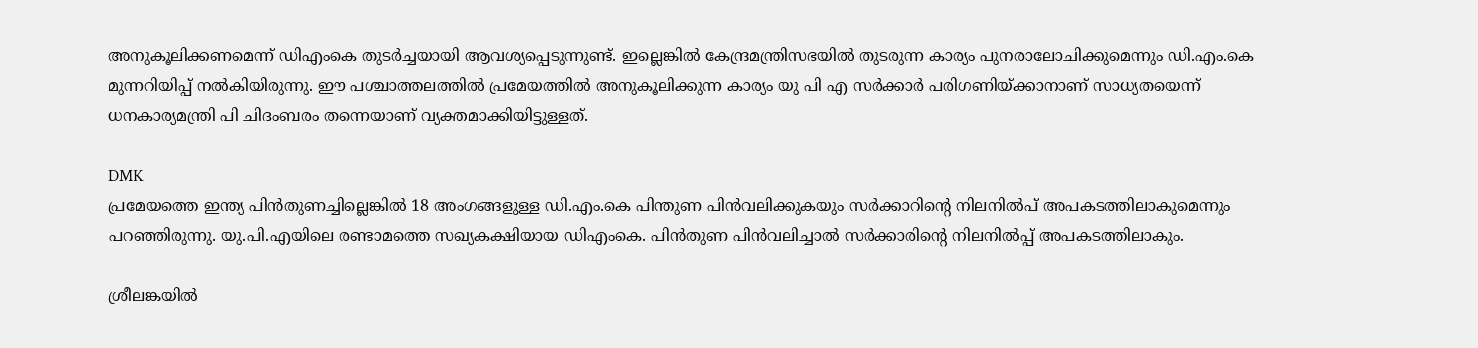അനുകൂലിക്കണമെന്ന് ഡിഎംകെ തുടര്‍ച്ചയായി ആവശ്യപ്പെടുന്നുണ്ട്. ഇല്ലെങ്കില്‍ കേന്ദ്രമന്ത്രിസഭയില്‍ തുടരുന്ന കാര്യം പുനരാലോചിക്കുമെന്നും ഡി.എം.കെ മുന്നറിയിപ്പ് നല്‍കിയിരുന്നു. ഈ പശ്ചാത്തലത്തില്‍ പ്രമേയത്തില്‍ അനുകൂലിക്കുന്ന കാര്യം യു പി എ സര്‍ക്കാര്‍ പരിഗണിയ്ക്കാനാണ് സാധ്യതയെന്ന് ധനകാര്യമന്ത്രി പി ചിദംബരം തന്നെയാണ് വ്യക്തമാക്കിയിട്ടുള്ളത്.

DMK
പ്രമേയത്തെ ഇന്ത്യ പിന്‍തുണച്ചില്ലെങ്കില്‍ 18 അംഗങ്ങളുള്ള ഡി.എം.കെ പിന്തുണ പിന്‍വലിക്കുകയും സര്‍ക്കാറിന്റെ നിലനില്‍പ് അപകടത്തിലാകുമെന്നും പറഞ്ഞിരുന്നു. യു.പി.എയിലെ രണ്ടാമത്തെ സഖ്യകക്ഷിയായ ഡിഎംകെ. പിന്‍തുണ പിന്‍വലിച്ചാല്‍ സര്‍ക്കാരിന്റെ നിലനില്‍പ്പ് അപകടത്തിലാകും.

ശ്രീലങ്കയില്‍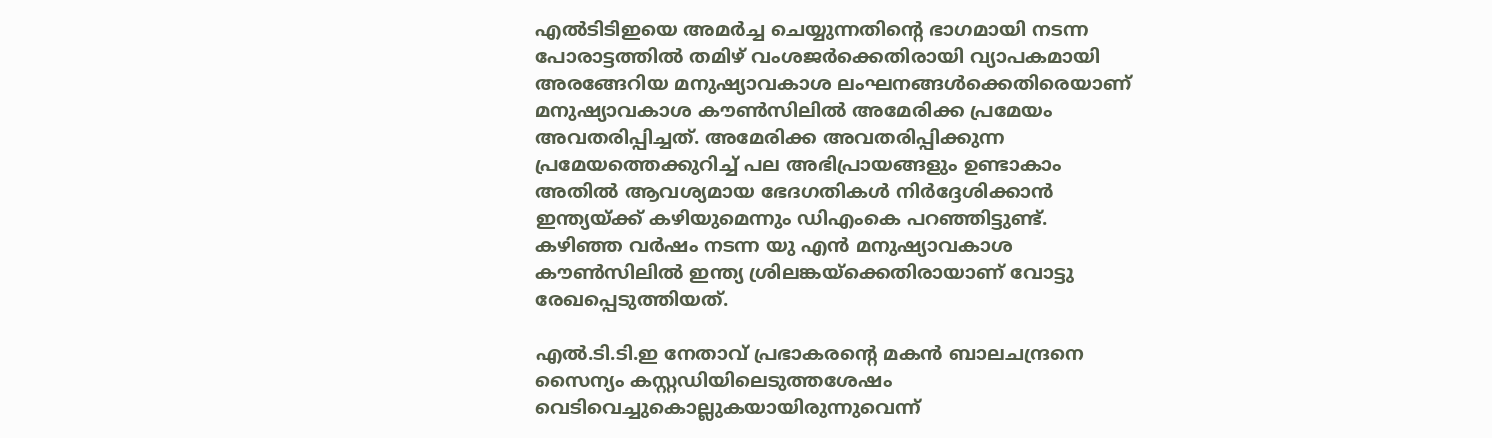എല്‍ടിടിഇയെ അമര്‍ച്ച ചെയ്യുന്നതിന്റെ ഭാഗമായി നടന്ന പോരാട്ടത്തില്‍ തമിഴ് വംശജര്‍ക്കെതിരായി വ്യാപകമായി അരങ്ങേറിയ മനുഷ്യാവകാശ ലംഘനങ്ങള്‍ക്കെതിരെയാണ് മനുഷ്യാവകാശ കൗണ്‍സിലില്‍ അമേരിക്ക പ്രമേയം അവതരിപ്പിച്ചത്. അമേരിക്ക അവതരിപ്പിക്കുന്ന പ്രമേയത്തെക്കുറിച്ച് പല അഭിപ്രായങ്ങളും ഉണ്ടാകാം അതില്‍ ആവശ്യമായ ഭേദഗതികള്‍ നിര്‍ദ്ദേശിക്കാന്‍ ഇന്ത്യയ്ക്ക് കഴിയുമെന്നും ഡിഎംകെ പറഞ്ഞിട്ടുണ്ട്. കഴിഞ്ഞ വര്‍ഷം നടന്ന യു എന്‍ മനുഷ്യാവകാശ കൗണ്‍സിലില്‍ ഇന്ത്യ ശ്രിലങ്കയ്‌ക്കെതിരായാണ് വോട്ടു രേഖപ്പെടുത്തിയത്.

എല്‍.ടി.ടി.ഇ നേതാവ് പ്രഭാകരന്റെ മകന്‍ ബാലചന്ദ്രനെ സൈന്യം കസ്റ്റഡിയിലെടുത്തശേഷം വെടിവെച്ചുകൊല്ലുകയായിരുന്നുവെന്ന്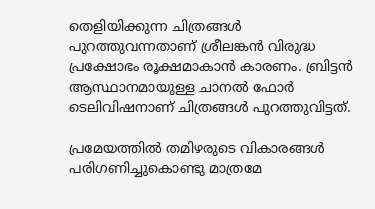തെളിയിക്കുന്ന ചിത്രങ്ങള്‍ പുറത്തുവന്നതാണ് ശ്രീലങ്കന്‍ വിരുദ്ധ പ്രക്ഷോഭം രൂക്ഷമാകാന്‍ കാരണം. ബ്രിട്ടന്‍ ആസ്ഥാനമായുള്ള ചാനല്‍ ഫോര്‍ ടെലിവിഷനാണ് ചിത്രങ്ങള്‍ പുറത്തുവിട്ടത്.

പ്രമേയത്തില്‍ തമിഴരുടെ വികാരങ്ങള്‍ പരിഗണിച്ചുകൊണ്ടു മാത്രമേ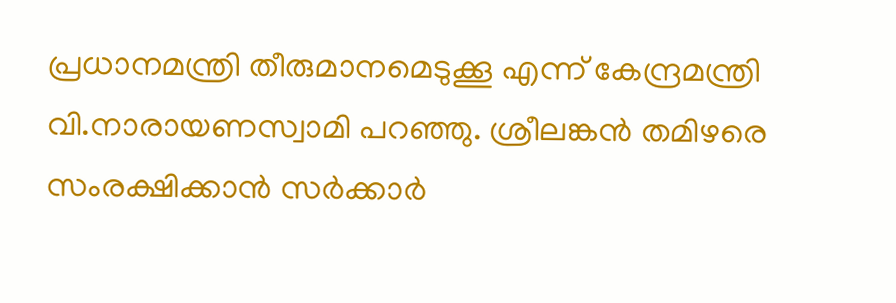പ്രധാനമന്ത്രി തീരുമാനമെടുക്കൂ എന്ന് കേന്ദ്രമന്ത്രി വി.നാരായണസ്വാമി പറഞ്ഞു. ശ്രീലങ്കന്‍ തമിഴരെ സംരക്ഷിക്കാന്‍ സര്‍ക്കാര്‍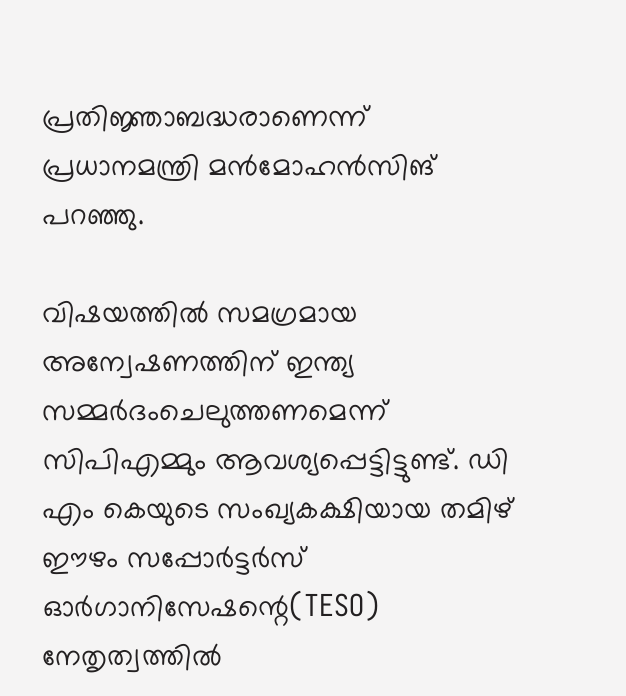പ്രതിജ്ഞാബദ്ധരാണെന്ന് പ്രധാനമന്ത്രി മന്‍മോഹന്‍സിങ് പറഞ്ഞു.

വിഷയത്തില്‍ സമഗ്രമായ അന്വേഷണത്തിന് ഇന്ത്യ സമ്മര്‍ദംചെലുത്തണമെന്ന് സിപിഎമ്മും ആവശ്യപ്പെട്ടിട്ടുണ്ട്. ഡി എം കെയുടെ സംഖ്യകക്ഷിയായ തമിഴ് ഈഴം സപ്പോര്‍ട്ടര്‍സ് ഓര്‍ഗാനിസേഷന്റെ(TESO) നേതൃത്വത്തില്‍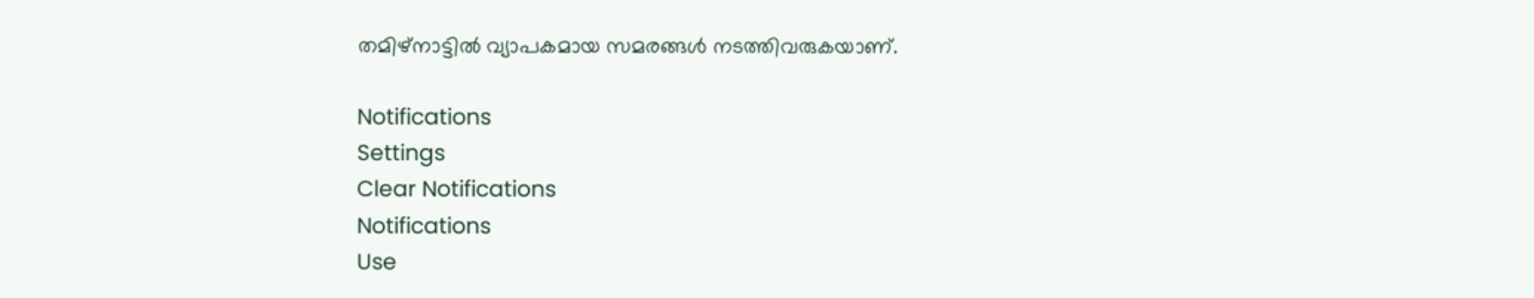തമിഴ്‌നാട്ടില്‍ വ്യാപകമായ സമരങ്ങള്‍ നടത്തിവരുകയാണ്.

Notifications
Settings
Clear Notifications
Notifications
Use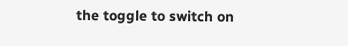the toggle to switch on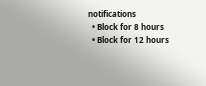notifications
  • Block for 8 hours
  • Block for 12 hours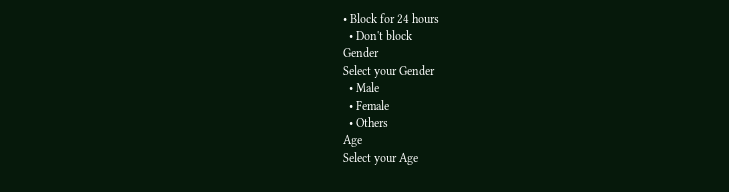• Block for 24 hours
  • Don't block
Gender
Select your Gender
  • Male
  • Female
  • Others
Age
Select your Age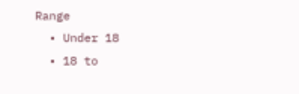Range
  • Under 18
  • 18 to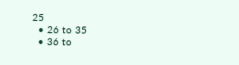25
  • 26 to 35
  • 36 to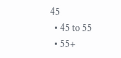45
  • 45 to 55
  • 55+